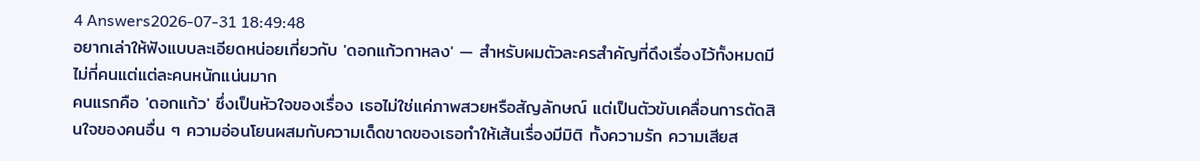4 Answers2026-07-31 18:49:48
อยากเล่าให้ฟังแบบละเอียดหน่อยเกี่ยวกับ 'ดอกแก้วกาหลง' — สำหรับผมตัวละครสำคัญที่ดึงเรื่องไว้ทั้งหมดมีไม่กี่คนแต่แต่ละคนหนักแน่นมาก
คนแรกคือ 'ดอกแก้ว' ซึ่งเป็นหัวใจของเรื่อง เธอไม่ใช่แค่ภาพสวยหรือสัญลักษณ์ แต่เป็นตัวขับเคลื่อนการตัดสินใจของคนอื่น ๆ ความอ่อนโยนผสมกับความเด็ดขาดของเธอทำให้เส้นเรื่องมีมิติ ทั้งความรัก ความเสียส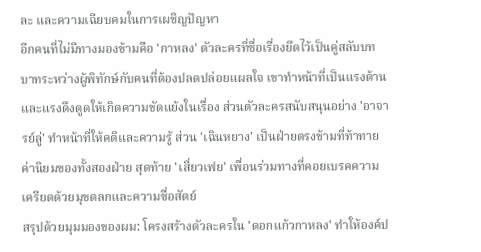ละ และความเฉียบคมในการเผชิญปัญหา
อีกคนที่ไม่มีทางมองข้ามคือ 'กาหลง' ตัวละครที่ชื่อเรื่องยึดไว้เป็นคู่สลับบทบาทระหว่างผู้พิทักษ์กับคนที่ต้องปลดปล่อยแผลใจ เขาทำหน้าที่เป็นแรงต้านและแรงดึงดูดให้เกิดความขัดแย้งในเรื่อง ส่วนตัวละครสนับสนุนอย่าง 'อาจารย์ลู่' ทำหน้าที่ให้คติและความรู้ ส่วน 'เฉินหยาง' เป็นฝ่ายตรงข้ามที่ท้าทายค่านิยมของทั้งสองฝ่าย สุดท้าย 'เสี่ยวเฟย' เพื่อนร่วมทางที่คอยเบรคความเครียดด้วยมุขตลกและความซื่อสัตย์
สรุปด้วยมุมมองของผม: โครงสร้างตัวละครใน 'ดอกแก้วกาหลง' ทำให้องค์ป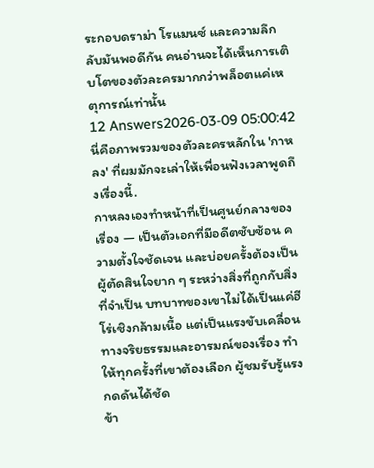ระกอบดราม่า โรแมนซ์ และความลึกลับมันพอดีกัน คนอ่านจะได้เห็นการเติบโตของตัวละครมากกว่าพล็อตแค่เหตุการณ์เท่านั้น
12 Answers2026-03-09 05:00:42
นี่คือภาพรวมของตัวละครหลักใน 'กาหลง' ที่ผมมักจะเล่าให้เพื่อนฟังเวลาพูดถึงเรื่องนี้.
กาหลงเองทำหน้าที่เป็นศูนย์กลางของเรื่อง — เป็นตัวเอกที่มีอดีตซับซ้อน ความตั้งใจชัดเจน และบ่อยครั้งต้องเป็นผู้ตัดสินใจยาก ๆ ระหว่างสิ่งที่ถูกกับสิ่งที่จำเป็น บทบาทของเขาไม่ได้เป็นแค่ฮีโร่เชิงกล้ามเนื้อ แต่เป็นแรงขับเคลื่อนทางจริยธรรมและอารมณ์ของเรื่อง ทำให้ทุกครั้งที่เขาต้องเลือก ผู้ชมรับรู้แรงกดดันได้ชัด
ข้า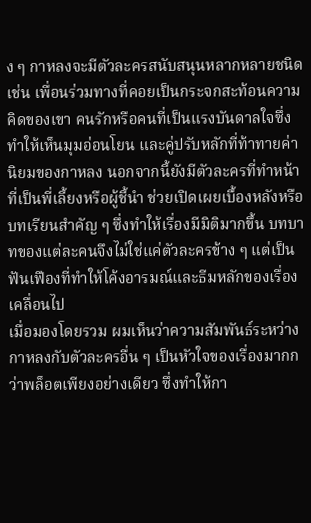ง ๆ กาหลงจะมีตัวละครสนับสนุนหลากหลายชนิด เช่น เพื่อนร่วมทางที่คอยเป็นกระจกสะท้อนความคิดของเขา คนรักหรือคนที่เป็นแรงบันดาลใจซึ่งทำให้เห็นมุมอ่อนโยน และคู่ปรับหลักที่ท้าทายค่านิยมของกาหลง นอกจากนี้ยังมีตัวละครที่ทำหน้าที่เป็นพี่เลี้ยงหรือผู้ชี้นำ ช่วยเปิดเผยเบื้องหลังหรือบทเรียนสำคัญ ๆ ซึ่งทำให้เรื่องมีมิติมากขึ้น บทบาทของแต่ละคนจึงไม่ใช่แค่ตัวละครข้าง ๆ แต่เป็นฟันเฟืองที่ทำให้โค้งอารมณ์และธีมหลักของเรื่องเคลื่อนไป
เมื่อมองโดยรวม ผมเห็นว่าความสัมพันธ์ระหว่างกาหลงกับตัวละครอื่น ๆ เป็นหัวใจของเรื่องมากกว่าพล็อตเพียงอย่างเดียว ซึ่งทำให้กา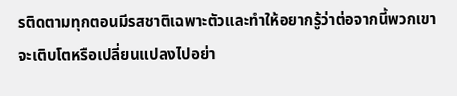รติดตามทุกตอนมีรสชาติเฉพาะตัวและทำให้อยากรู้ว่าต่อจากนี้พวกเขาจะเติบโตหรือเปลี่ยนแปลงไปอย่า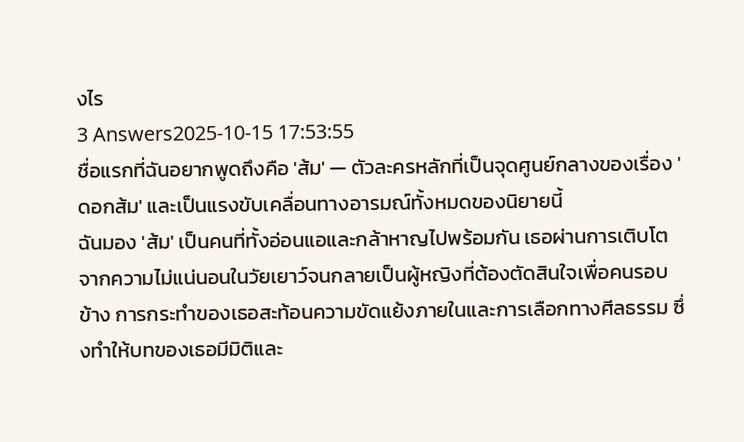งไร
3 Answers2025-10-15 17:53:55
ชื่อแรกที่ฉันอยากพูดถึงคือ 'ส้ม' — ตัวละครหลักที่เป็นจุดศูนย์กลางของเรื่อง 'ดอกส้ม' และเป็นแรงขับเคลื่อนทางอารมณ์ทั้งหมดของนิยายนี้
ฉันมอง 'ส้ม' เป็นคนที่ทั้งอ่อนแอและกล้าหาญไปพร้อมกัน เธอผ่านการเติบโตจากความไม่แน่นอนในวัยเยาว์จนกลายเป็นผู้หญิงที่ต้องตัดสินใจเพื่อคนรอบข้าง การกระทำของเธอสะท้อนความขัดแย้งภายในและการเลือกทางศีลธรรม ซึ่งทำให้บทของเธอมีมิติและ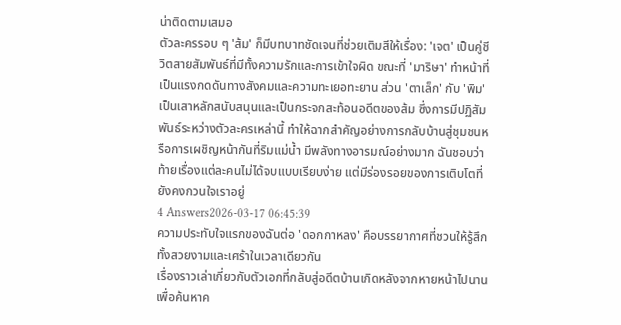น่าติดตามเสมอ
ตัวละครรอบ ๆ 'ส้ม' ก็มีบทบาทชัดเจนที่ช่วยเติมสีให้เรื่อง: 'เจต' เป็นคู่ชีวิตสายสัมพันธ์ที่มีทั้งความรักและการเข้าใจผิด ขณะที่ 'มาริษา' ทำหน้าที่เป็นแรงกดดันทางสังคมและความทะเยอทะยาน ส่วน 'ตาเล็ก' กับ 'พิม' เป็นเสาหลักสนับสนุนและเป็นกระจกสะท้อนอดีตของส้ม ซึ่งการมีปฏิสัมพันธ์ระหว่างตัวละครเหล่านี้ ทำให้ฉากสำคัญอย่างการกลับบ้านสู่ชุมชนหรือการเผชิญหน้ากันที่ริมแม่น้ำ มีพลังทางอารมณ์อย่างมาก ฉันชอบว่าท้ายเรื่องแต่ละคนไม่ได้จบแบบเรียบง่าย แต่มีร่องรอยของการเติบโตที่ยังคงกวนใจเราอยู่
4 Answers2026-03-17 06:45:39
ความประทับใจแรกของฉันต่อ 'ดอกกาหลง' คือบรรยากาศที่ชวนให้รู้สึกทั้งสวยงามและเศร้าในเวลาเดียวกัน
เรื่องราวเล่าเกี่ยวกับตัวเอกที่กลับสู่อดีตบ้านเกิดหลังจากหายหน้าไปนาน เพื่อค้นหาค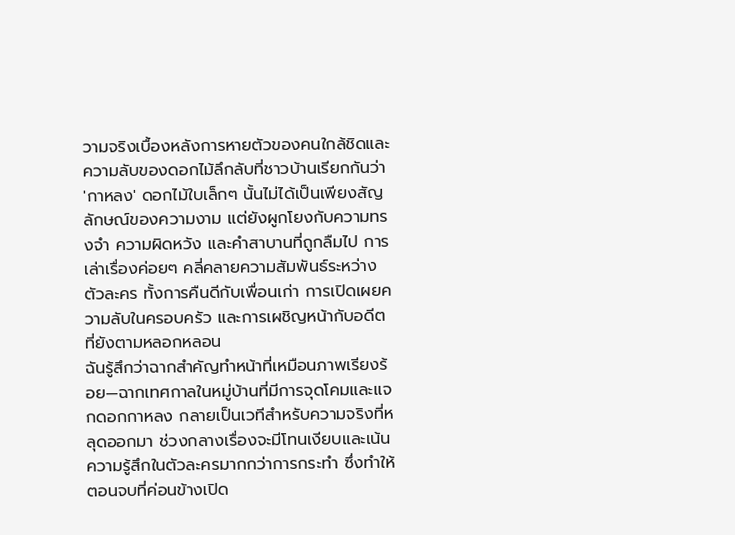วามจริงเบื้องหลังการหายตัวของคนใกล้ชิดและความลับของดอกไม้ลึกลับที่ชาวบ้านเรียกกันว่า 'กาหลง' ดอกไม้ใบเล็กๆ นั้นไม่ได้เป็นเพียงสัญลักษณ์ของความงาม แต่ยังผูกโยงกับความทรงจำ ความผิดหวัง และคำสาบานที่ถูกลืมไป การเล่าเรื่องค่อยๆ คลี่คลายความสัมพันธ์ระหว่างตัวละคร ทั้งการคืนดีกับเพื่อนเก่า การเปิดเผยความลับในครอบครัว และการเผชิญหน้ากับอดีตที่ยังตามหลอกหลอน
ฉันรู้สึกว่าฉากสำคัญทำหน้าที่เหมือนภาพเรียงร้อย—ฉากเทศกาลในหมู่บ้านที่มีการจุดโคมและแจกดอกกาหลง กลายเป็นเวทีสำหรับความจริงที่หลุดออกมา ช่วงกลางเรื่องจะมีโทนเงียบและเน้นความรู้สึกในตัวละครมากกว่าการกระทำ ซึ่งทำให้ตอนจบที่ค่อนข้างเปิด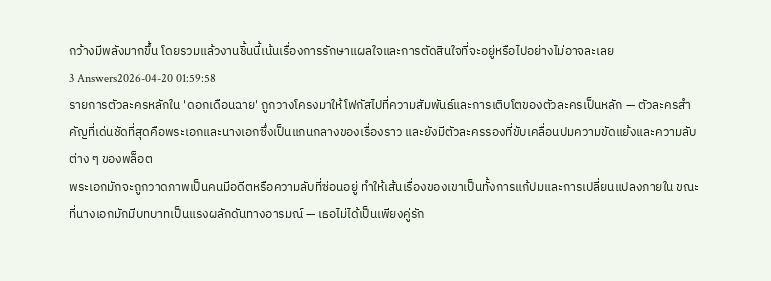กว้างมีพลังมากขึ้น โดยรวมแล้วงานชิ้นนี้เน้นเรื่องการรักษาแผลใจและการตัดสินใจที่จะอยู่หรือไปอย่างไม่อาจละเลย
3 Answers2026-04-20 01:59:58
รายการตัวละครหลักใน 'ดอกเดือนฉาย' ถูกวางโครงมาให้โฟกัสไปที่ความสัมพันธ์และการเติบโตของตัวละครเป็นหลัก — ตัวละครสำคัญที่เด่นชัดที่สุดคือพระเอกและนางเอกซึ่งเป็นแกนกลางของเรื่องราว และยังมีตัวละครรองที่ขับเคลื่อนปมความขัดแย้งและความลับต่าง ๆ ของพล็อต
พระเอกมักจะถูกวาดภาพเป็นคนมีอดีตหรือความลับที่ซ่อนอยู่ ทำให้เส้นเรื่องของเขาเป็นทั้งการแก้ปมและการเปลี่ยนแปลงภายใน ขณะที่นางเอกมักมีบทบาทเป็นแรงผลักดันทางอารมณ์ — เธอไม่ได้เป็นเพียงคู่รัก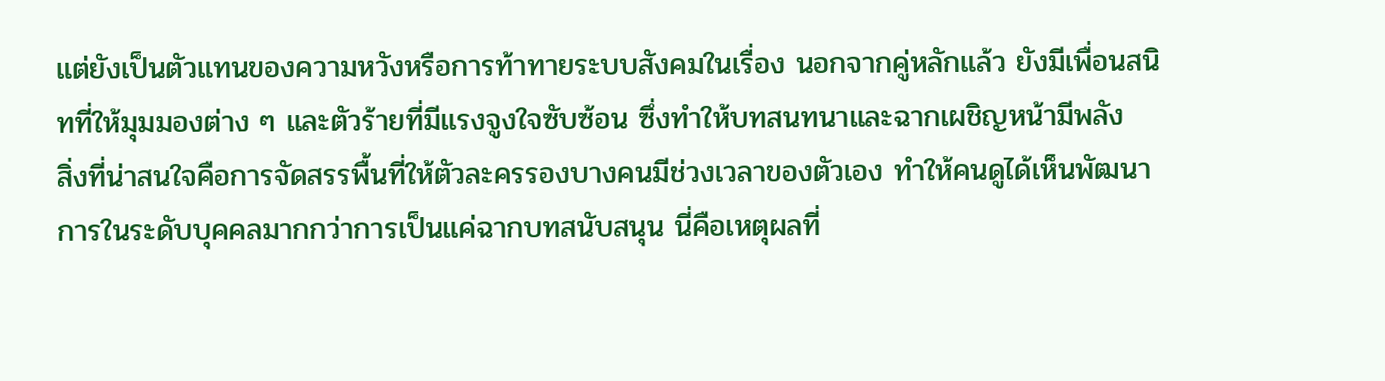แต่ยังเป็นตัวแทนของความหวังหรือการท้าทายระบบสังคมในเรื่อง นอกจากคู่หลักแล้ว ยังมีเพื่อนสนิทที่ให้มุมมองต่าง ๆ และตัวร้ายที่มีแรงจูงใจซับซ้อน ซึ่งทำให้บทสนทนาและฉากเผชิญหน้ามีพลัง
สิ่งที่น่าสนใจคือการจัดสรรพื้นที่ให้ตัวละครรองบางคนมีช่วงเวลาของตัวเอง ทำให้คนดูได้เห็นพัฒนาการในระดับบุคคลมากกว่าการเป็นแค่ฉากบทสนับสนุน นี่คือเหตุผลที่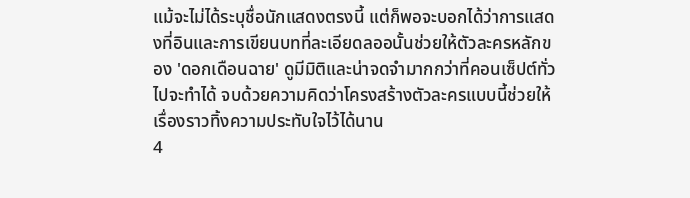แม้จะไม่ได้ระบุชื่อนักแสดงตรงนี้ แต่ก็พอจะบอกได้ว่าการแสดงที่อินและการเขียนบทที่ละเอียดลออนั้นช่วยให้ตัวละครหลักของ 'ดอกเดือนฉาย' ดูมีมิติและน่าจดจำมากกว่าที่คอนเซ็ปต์ทั่วไปจะทำได้ จบด้วยความคิดว่าโครงสร้างตัวละครแบบนี้ช่วยให้เรื่องราวทิ้งความประทับใจไว้ได้นาน
4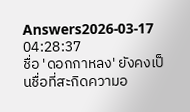Answers2026-03-17 04:28:37
ชื่อ 'ดอกกาหลง' ยังคงเป็นชื่อที่สะกิดความอ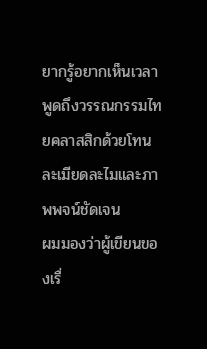ยากรู้อยากเห็นเวลาพูดถึงวรรณกรรมไทยคลาสสิกด้วยโทนละเมียดละไมและภาพพจน์ชัดเจน
ผมมองว่าผู้เขียนของเรื่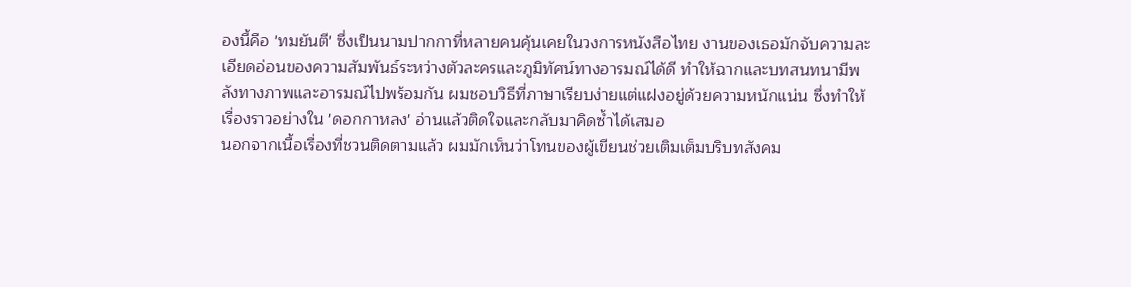องนี้คือ 'ทมยันตี' ซึ่งเป็นนามปากกาที่หลายคนคุ้นเคยในวงการหนังสือไทย งานของเธอมักจับความละเอียดอ่อนของความสัมพันธ์ระหว่างตัวละครและภูมิทัศน์ทางอารมณ์ได้ดี ทำให้ฉากและบทสนทนามีพลังทางภาพและอารมณ์ไปพร้อมกัน ผมชอบวิธีที่ภาษาเรียบง่ายแต่แฝงอยู่ด้วยความหนักแน่น ซึ่งทำให้เรื่องราวอย่างใน 'ดอกกาหลง' อ่านแล้วติดใจและกลับมาคิดซ้ำได้เสมอ
นอกจากเนื้อเรื่องที่ชวนติดตามแล้ว ผมมักเห็นว่าโทนของผู้เขียนช่วยเติมเต็มบริบทสังคม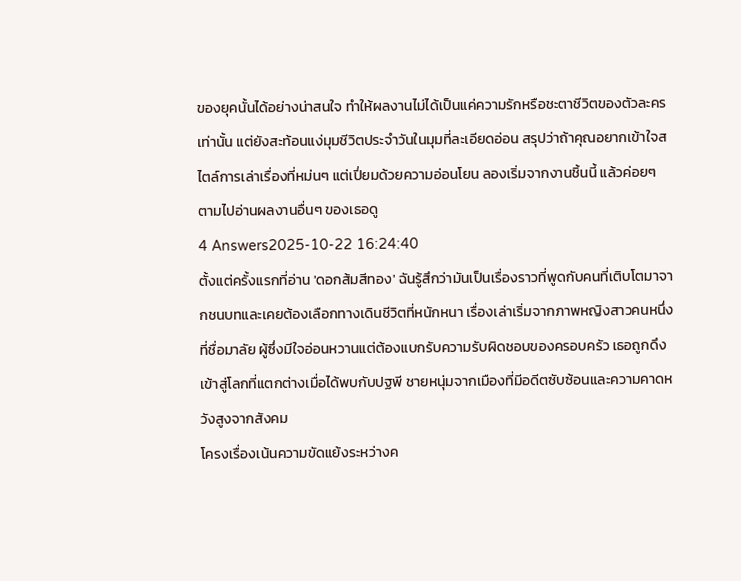ของยุคนั้นได้อย่างน่าสนใจ ทำให้ผลงานไม่ได้เป็นแค่ความรักหรือชะตาชีวิตของตัวละครเท่านั้น แต่ยังสะท้อนแง่มุมชีวิตประจำวันในมุมที่ละเอียดอ่อน สรุปว่าถ้าคุณอยากเข้าใจสไตล์การเล่าเรื่องที่หม่นๆ แต่เปี่ยมด้วยความอ่อนโยน ลองเริ่มจากงานชิ้นนี้ แล้วค่อยๆ ตามไปอ่านผลงานอื่นๆ ของเธอดู
4 Answers2025-10-22 16:24:40
ตั้งแต่ครั้งแรกที่อ่าน 'ดอกส้มสีทอง' ฉันรู้สึกว่ามันเป็นเรื่องราวที่พูดกับคนที่เติบโตมาจากชนบทและเคยต้องเลือกทางเดินชีวิตที่หนักหนา เรื่องเล่าเริ่มจากภาพหญิงสาวคนหนึ่งที่ชื่อมาลัย ผู้ซึ่งมีใจอ่อนหวานแต่ต้องแบกรับความรับผิดชอบของครอบครัว เธอถูกดึงเข้าสู่โลกที่แตกต่างเมื่อได้พบกับปฐพี ชายหนุ่มจากเมืองที่มีอดีตซับซ้อนและความคาดหวังสูงจากสังคม
โครงเรื่องเน้นความขัดแย้งระหว่างค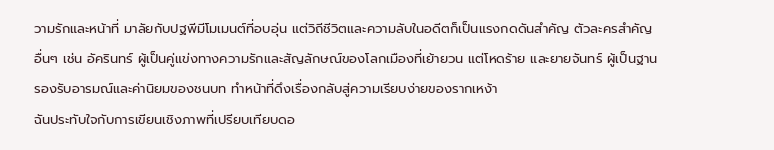วามรักและหน้าที่ มาลัยกับปฐพีมีโมเมนต์ที่อบอุ่น แต่วิถีชีวิตและความลับในอดีตก็เป็นแรงกดดันสำคัญ ตัวละครสำคัญอื่นๆ เช่น อัครินทร์ ผู้เป็นคู่แข่งทางความรักและสัญลักษณ์ของโลกเมืองที่เย้ายวน แต่โหดร้าย และยายจันทร์ ผู้เป็นฐานรองรับอารมณ์และค่านิยมของชนบท ทำหน้าที่ดึงเรื่องกลับสู่ความเรียบง่ายของรากเหง้า
ฉันประทับใจกับการเขียนเชิงภาพที่เปรียบเทียบดอ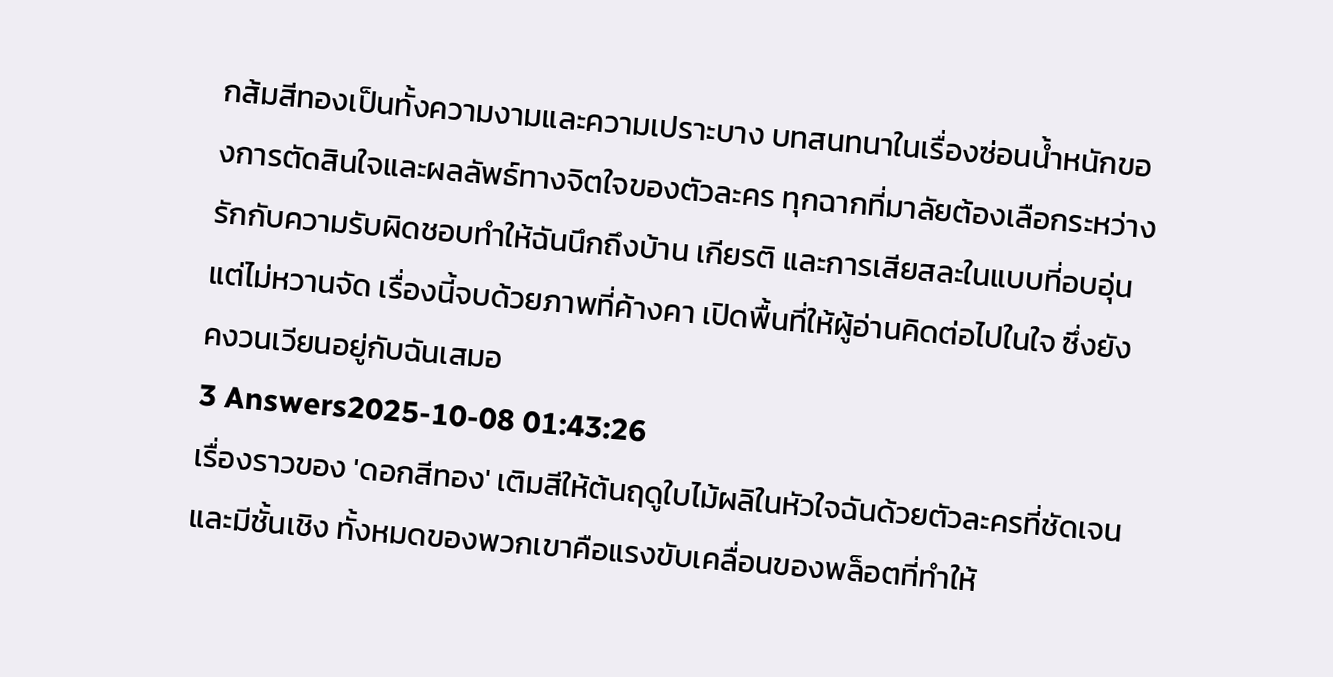กส้มสีทองเป็นทั้งความงามและความเปราะบาง บทสนทนาในเรื่องซ่อนน้ำหนักของการตัดสินใจและผลลัพธ์ทางจิตใจของตัวละคร ทุกฉากที่มาลัยต้องเลือกระหว่างรักกับความรับผิดชอบทำให้ฉันนึกถึงบ้าน เกียรติ และการเสียสละในแบบที่อบอุ่นแต่ไม่หวานจัด เรื่องนี้จบด้วยภาพที่ค้างคา เปิดพื้นที่ให้ผู้อ่านคิดต่อไปในใจ ซึ่งยังคงวนเวียนอยู่กับฉันเสมอ
3 Answers2025-10-08 01:43:26
เรื่องราวของ 'ดอกสีทอง' เติมสีให้ต้นฤดูใบไม้ผลิในหัวใจฉันด้วยตัวละครที่ชัดเจนและมีชั้นเชิง ทั้งหมดของพวกเขาคือแรงขับเคลื่อนของพล็อตที่ทำให้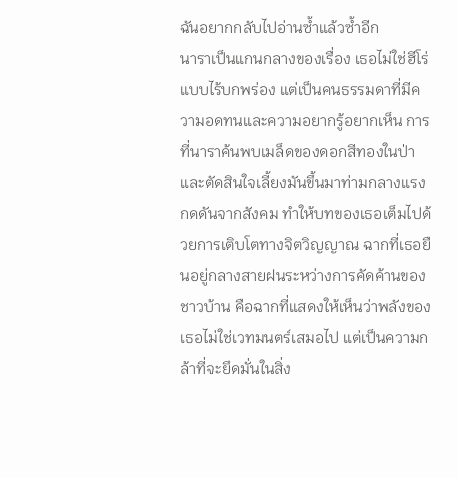ฉันอยากกลับไปอ่านซ้ำแล้วซ้ำอีก
นาราเป็นแกนกลางของเรื่อง เธอไม่ใช่ฮีโร่แบบไร้บกพร่อง แต่เป็นคนธรรมดาที่มีความอดทนและความอยากรู้อยากเห็น การที่นาราค้นพบเมล็ดของดอกสีทองในป่าและตัดสินใจเลี้ยงมันขึ้นมาท่ามกลางแรงกดดันจากสังคม ทำให้บทของเธอเต็มไปด้วยการเติบโตทางจิตวิญญาณ ฉากที่เธอยืนอยู่กลางสายฝนระหว่างการคัดค้านของชาวบ้าน คือฉากที่แสดงให้เห็นว่าพลังของเธอไม่ใช่เวทมนตร์เสมอไป แต่เป็นความกล้าที่จะยึดมั่นในสิ่ง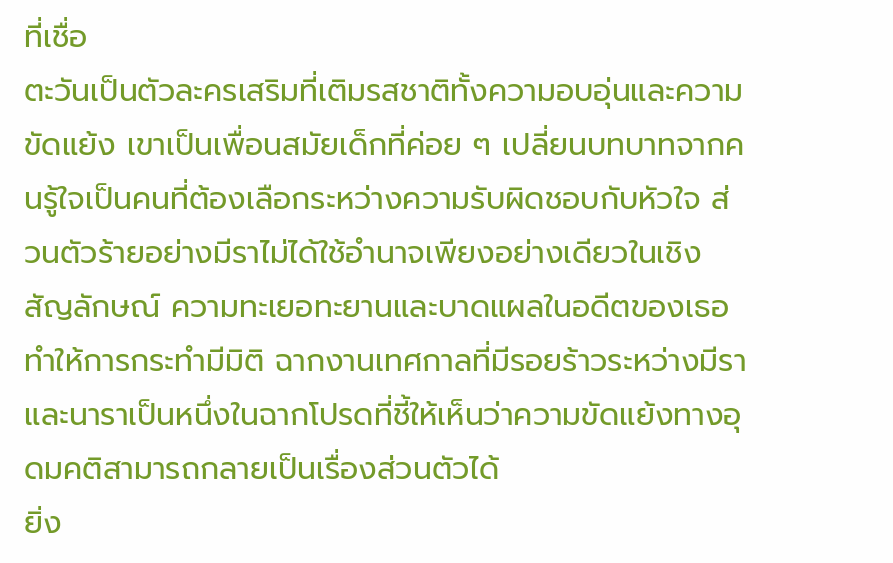ที่เชื่อ
ตะวันเป็นตัวละครเสริมที่เติมรสชาติทั้งความอบอุ่นและความขัดแย้ง เขาเป็นเพื่อนสมัยเด็กที่ค่อย ๆ เปลี่ยนบทบาทจากคนรู้ใจเป็นคนที่ต้องเลือกระหว่างความรับผิดชอบกับหัวใจ ส่วนตัวร้ายอย่างมีราไม่ได้ใช้อำนาจเพียงอย่างเดียวในเชิงสัญลักษณ์ ความทะเยอทะยานและบาดแผลในอดีตของเธอทำให้การกระทำมีมิติ ฉากงานเทศกาลที่มีรอยร้าวระหว่างมีราและนาราเป็นหนึ่งในฉากโปรดที่ชี้ให้เห็นว่าความขัดแย้งทางอุดมคติสามารถกลายเป็นเรื่องส่วนตัวได้
ยิ่ง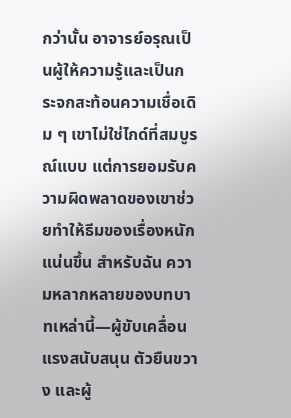กว่านั้น อาจารย์อรุณเป็นผู้ให้ความรู้และเป็นกระจกสะท้อนความเชื่อเดิม ๆ เขาไม่ใช่ไกด์ที่สมบูรณ์แบบ แต่การยอมรับความผิดพลาดของเขาช่วยทำให้ธีมของเรื่องหนักแน่นขึ้น สำหรับฉัน ความหลากหลายของบทบาทเหล่านี้—ผู้ขับเคลื่อน แรงสนับสนุน ตัวยืนขวาง และผู้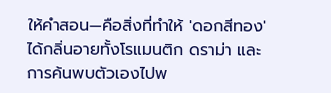ให้คำสอน—คือสิ่งที่ทำให้ 'ดอกสีทอง' ได้กลิ่นอายทั้งโรแมนติก ดราม่า และการค้นพบตัวเองไปพ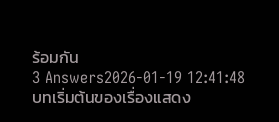ร้อมกัน
3 Answers2026-01-19 12:41:48
บทเริ่มต้นของเรื่องแสดง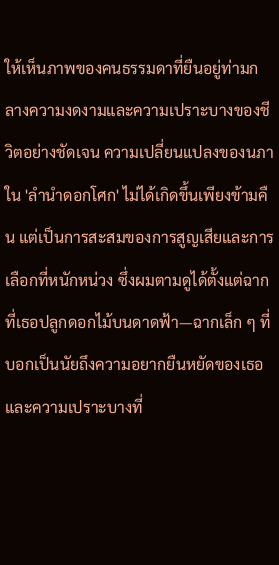ให้เห็นภาพของคนธรรมดาที่ยืนอยู่ท่ามกลางความงดงามและความเปราะบางของชีวิตอย่างชัดเจน ความเปลี่ยนแปลงของนภาใน 'ลำนำดอกโศก' ไม่ได้เกิดขึ้นเพียงข้ามคืน แต่เป็นการสะสมของการสูญเสียและการเลือกที่หนักหน่วง ซึ่งผมตามดูได้ตั้งแต่ฉากที่เธอปลูกดอกไม้บนดาดฟ้า—ฉากเล็ก ๆ ที่บอกเป็นนัยถึงความอยากยืนหยัดของเธอและความเปราะบางที่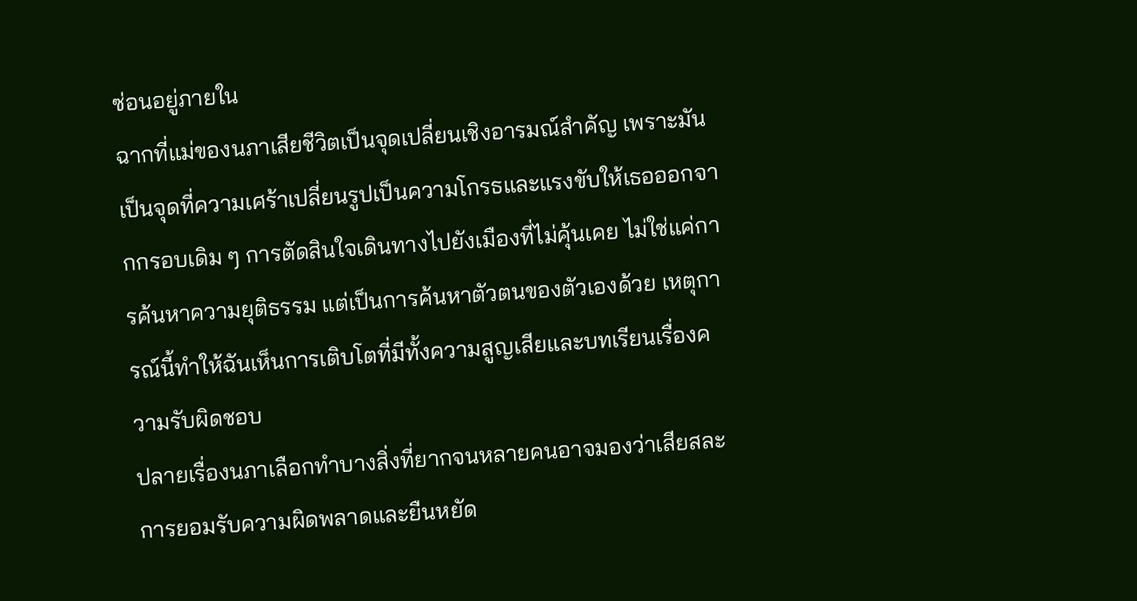ซ่อนอยู่ภายใน
ฉากที่แม่ของนภาเสียชีวิตเป็นจุดเปลี่ยนเชิงอารมณ์สำคัญ เพราะมันเป็นจุดที่ความเศร้าเปลี่ยนรูปเป็นความโกรธและแรงขับให้เธอออกจากกรอบเดิม ๆ การตัดสินใจเดินทางไปยังเมืองที่ไม่คุ้นเคย ไม่ใช่แค่การค้นหาความยุติธรรม แต่เป็นการค้นหาตัวตนของตัวเองด้วย เหตุการณ์นี้ทำให้ฉันเห็นการเติบโตที่มีทั้งความสูญเสียและบทเรียนเรื่องความรับผิดชอบ
ปลายเรื่องนภาเลือกทำบางสิ่งที่ยากจนหลายคนอาจมองว่าเสียสละ การยอมรับความผิดพลาดและยืนหยัด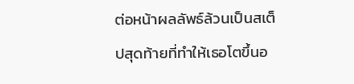ต่อหน้าผลลัพธ์ล้วนเป็นสเต็ปสุดท้ายที่ทำให้เธอโตขึ้นอ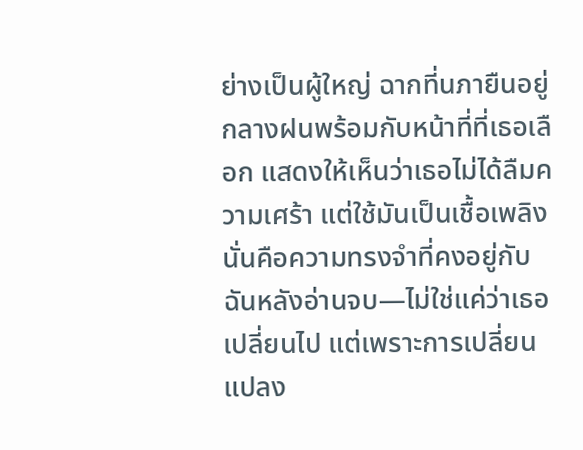ย่างเป็นผู้ใหญ่ ฉากที่นภายืนอยู่กลางฝนพร้อมกับหน้าที่ที่เธอเลือก แสดงให้เห็นว่าเธอไม่ได้ลืมความเศร้า แต่ใช้มันเป็นเชื้อเพลิง นั่นคือความทรงจำที่คงอยู่กับฉันหลังอ่านจบ—ไม่ใช่แค่ว่าเธอเปลี่ยนไป แต่เพราะการเปลี่ยนแปลง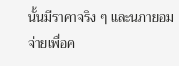นั้นมีราคาจริง ๆ และนภายอมจ่ายเพื่อค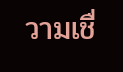วามเชื่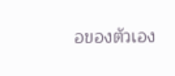อของตัวเอง